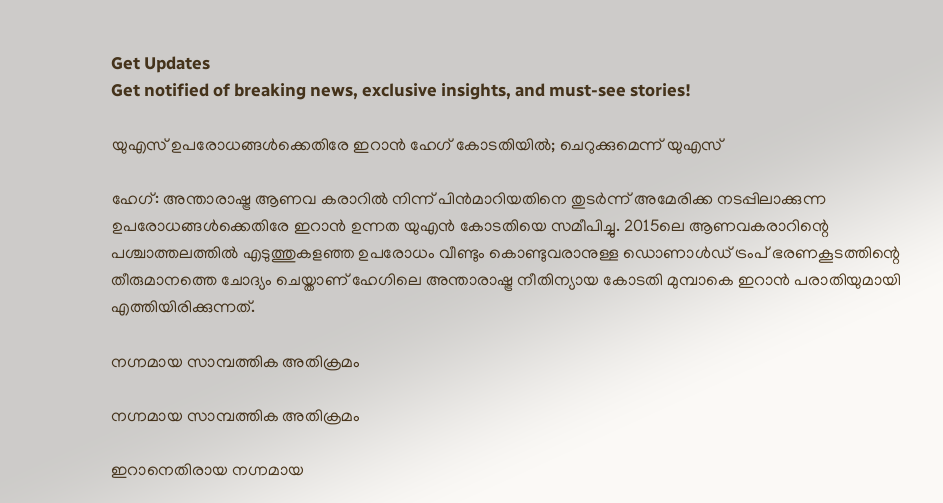Get Updates
Get notified of breaking news, exclusive insights, and must-see stories!

യുഎസ് ഉപരോധങ്ങള്‍ക്കെതിരേ ഇറാന്‍ ഹേഗ് കോടതിയില്‍; ചെറുക്കുമെന്ന് യുഎസ്

ഹേഗ്: അന്താരാഷ്ട്ര ആണവ കരാറില്‍ നിന്ന് പിന്‍മാറിയതിനെ തുടര്‍ന്ന് അമേരിക്ക നടപ്പിലാക്കുന്ന ഉപരോധങ്ങള്‍ക്കെതിരേ ഇറാന്‍ ഉന്നത യുഎന്‍ കോടതിയെ സമീപിച്ചു. 2015ലെ ആണവകരാറിന്റെ പശ്ചാത്തലത്തില്‍ എടുത്തുകളഞ്ഞ ഉപരോധം വീണ്ടും കൊണ്ടുവരാനുള്ള ഡൊണാള്‍ഡ് ട്രംപ് ഭരണകൂടത്തിന്റെ തീരുമാനത്തെ ചോദ്യം ചെയ്താണ് ഹേഗിലെ അന്താരാഷ്ട്ര നീതിന്യായ കോടതി മുമ്പാകെ ഇറാന്‍ പരാതിയുമായി എത്തിയിരിക്കുന്നത്.

നഗ്നമായ സാമ്പത്തിക അതിക്രമം

നഗ്നമായ സാമ്പത്തിക അതിക്രമം

ഇറാനെതിരായ നഗ്നമായ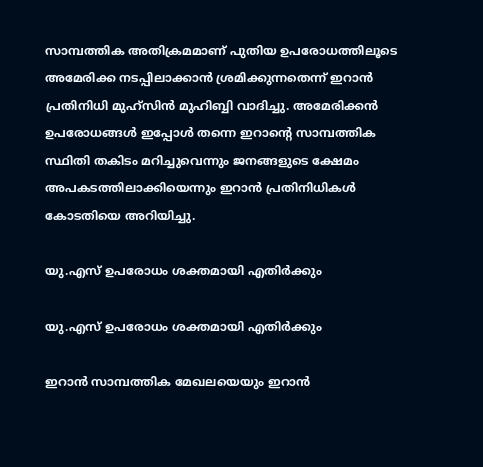സാമ്പത്തിക അതിക്രമമാണ് പുതിയ ഉപരോധത്തിലൂടെ അമേരിക്ക നടപ്പിലാക്കാന്‍ ശ്രമിക്കുന്നതെന്ന് ഇറാന്‍ പ്രതിനിധി മുഹ്‌സിന്‍ മുഹിബ്ബി വാദിച്ചു. അമേരിക്കന്‍ ഉപരോധങ്ങള്‍ ഇപ്പോള്‍ തന്നെ ഇറാന്റെ സാമ്പത്തിക സ്ഥിതി തകിടം മറിച്ചുവെന്നും ജനങ്ങളുടെ ക്ഷേമം അപകടത്തിലാക്കിയെന്നും ഇറാന്‍ പ്രതിനിധികള്‍ കോടതിയെ അറിയിച്ചു.

യു.എസ് ഉപരോധം ശക്തമായി എതിര്‍ക്കും

യു.എസ് ഉപരോധം ശക്തമായി എതിര്‍ക്കും

ഇറാന്‍ സാമ്പത്തിക മേഖലയെയും ഇറാന്‍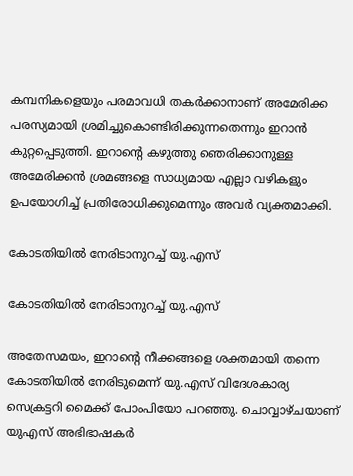കമ്പനികളെയും പരമാവധി തകര്‍ക്കാനാണ് അമേരിക്ക പരസ്യമായി ശ്രമിച്ചുകൊണ്ടിരിക്കുന്നതെന്നും ഇറാന്‍ കുറ്റപ്പെടുത്തി. ഇറാന്റെ കഴുത്തു ഞെരിക്കാനുള്ള അമേരിക്കന്‍ ശ്രമങ്ങളെ സാധ്യമായ എല്ലാ വഴികളും ഉപയോഗിച്ച് പ്രതിരോധിക്കുമെന്നും അവര്‍ വ്യക്തമാക്കി.

കോടതിയില്‍ നേരിടാനുറച്ച് യു.എസ്

കോടതിയില്‍ നേരിടാനുറച്ച് യു.എസ്

അതേസമയം, ഇറാന്റെ നീക്കങ്ങളെ ശക്തമായി തന്നെ കോടതിയില്‍ നേരിടുമെന്ന് യു.എസ് വിദേശകാര്യ സെക്രട്ടറി മൈക്ക് പോംപിയോ പറഞ്ഞു. ചൊവ്വാഴ്ചയാണ് യുഎസ് അഭിഭാഷകര്‍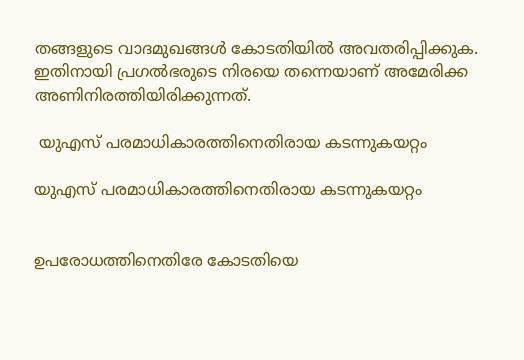തങ്ങളുടെ വാദമുഖങ്ങള്‍ കോടതിയില്‍ അവതരിപ്പിക്കുക. ഇതിനായി പ്രഗല്‍ഭരുടെ നിരയെ തന്നെയാണ് അമേരിക്ക അണിനിരത്തിയിരിക്കുന്നത്.

 യുഎസ് പരമാധികാരത്തിനെതിരായ കടന്നുകയറ്റം

യുഎസ് പരമാധികാരത്തിനെതിരായ കടന്നുകയറ്റം


ഉപരോധത്തിനെതിരേ കോടതിയെ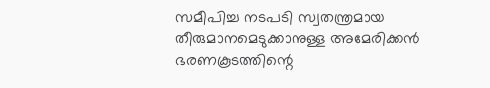സമീപിച്ച നടപടി സ്വതന്ത്രമായ തീരുമാനമെടുക്കാനുള്ള അമേരിക്കന്‍ ഭരണകൂടത്തിന്റെ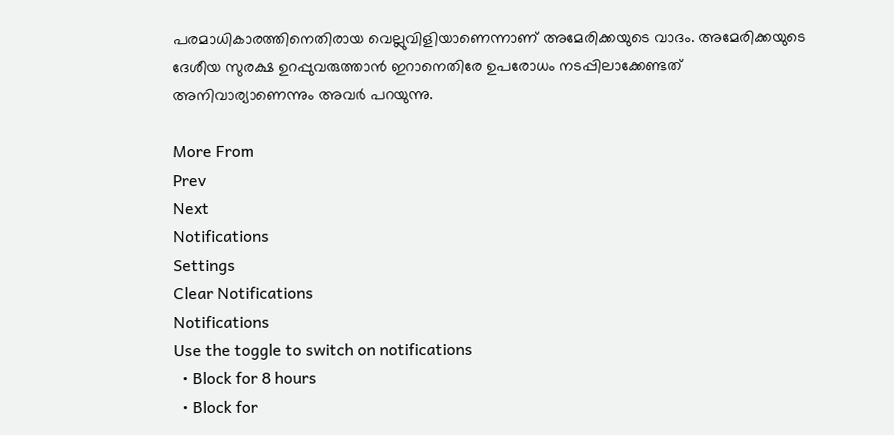പരമാധികാരത്തിനെതിരായ വെല്ലുവിളിയാണെന്നാണ് അമേരിക്കയുടെ വാദം. അമേരിക്കയുടെ ദേശീയ സുരക്ഷ ഉറപ്പുവരുത്താന്‍ ഇറാനെതിരേ ഉപരോധം നടപ്പിലാക്കേണ്ടത് അനിവാര്യാണെന്നും അവര്‍ പറയുന്നു.

More From
Prev
Next
Notifications
Settings
Clear Notifications
Notifications
Use the toggle to switch on notifications
  • Block for 8 hours
  • Block for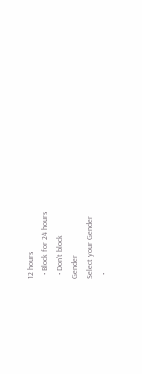12 hours
  • Block for 24 hours
  • Don't block
Gender
Select your Gender
  •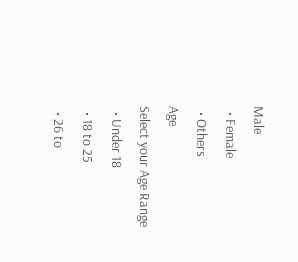Male
  • Female
  • Others
Age
Select your Age Range
  • Under 18
  • 18 to 25
  • 26 to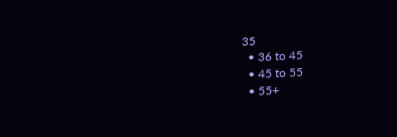35
  • 36 to 45
  • 45 to 55
  • 55+